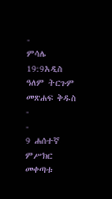-
ምሳሌ 19:9አዲስ ዓለም ትርጉም መጽሐፍ ቅዱስ
-
-
9 ሐሰተኛ ምሥክር መቀጣቱ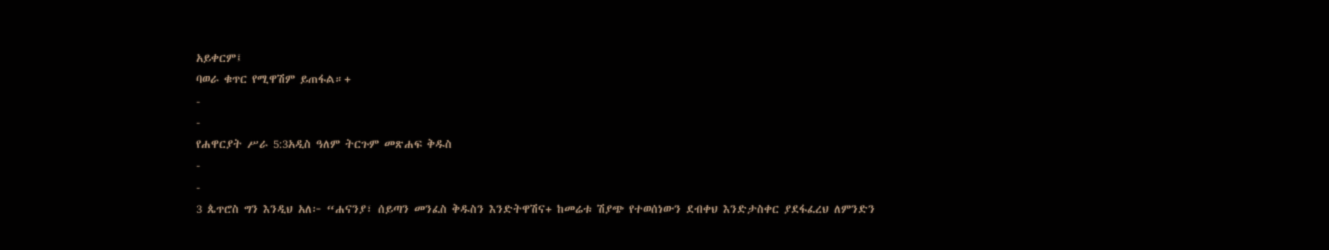አይቀርም፤
ባወራ ቁጥር የሚዋሽም ይጠፋል።+
-
-
የሐዋርያት ሥራ 5:3አዲስ ዓለም ትርጉም መጽሐፍ ቅዱስ
-
-
3 ጴጥሮስ ግን እንዲህ አለ፦ “ሐናንያ፣ ሰይጣን መንፈስ ቅዱስን እንድትዋሽና+ ከመሬቱ ሽያጭ የተወሰነውን ደብቀህ እንድታስቀር ያደፋፈረህ ለምንድን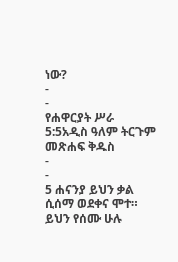ነው?
-
-
የሐዋርያት ሥራ 5:5አዲስ ዓለም ትርጉም መጽሐፍ ቅዱስ
-
-
5 ሐናንያ ይህን ቃል ሲሰማ ወደቀና ሞተ። ይህን የሰሙ ሁሉ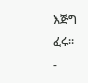እጅግ ፈሩ።
-